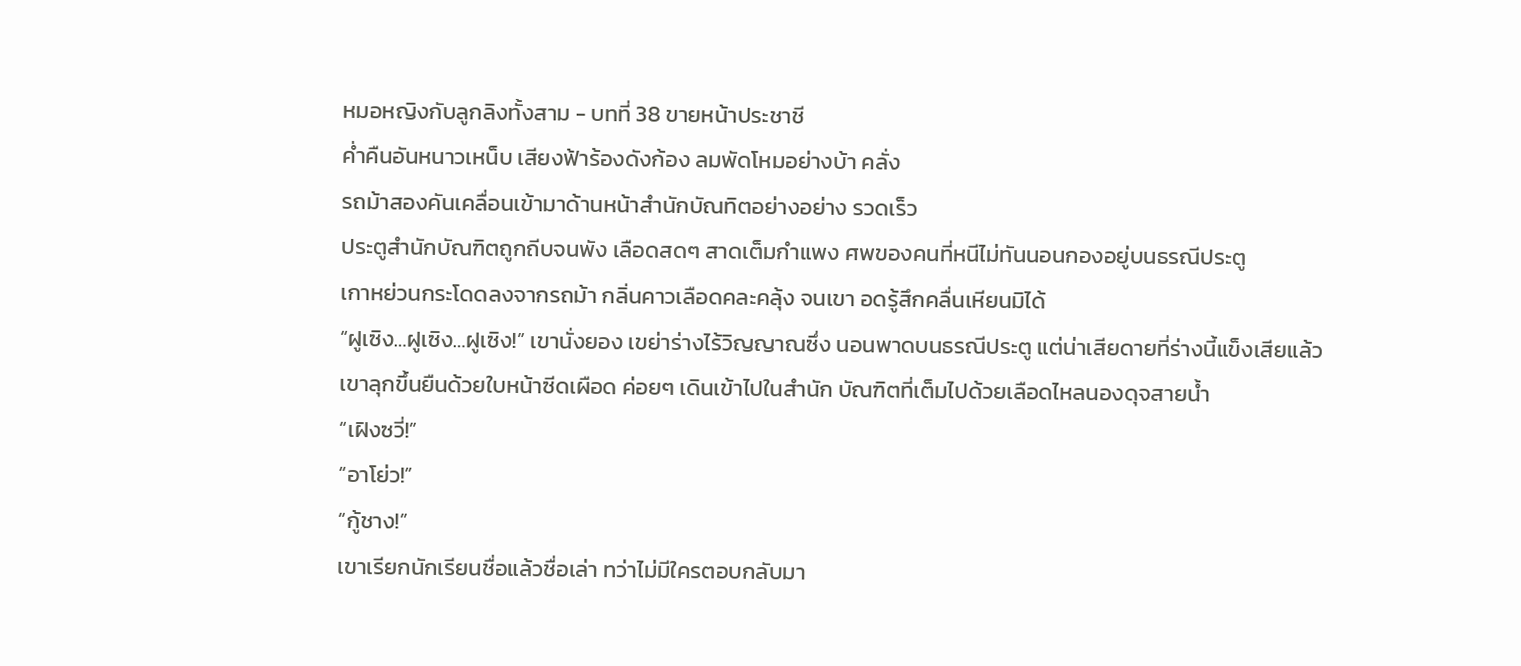หมอหญิงกับลูกลิงทั้งสาม - บทที่ 38 ขายหน้าประชาชี
คํ่าคืนอันหนาวเหน็บ เสียงฟ้าร้องดังก้อง ลมพัดโหมอย่างบ้า คลั่ง
รถม้าสองคันเคลื่อนเข้ามาด้านหน้าสำนักบัณทิตอย่างอย่าง รวดเร็ว
ประตูสำนักบัณฑิตถูกถีบจนพัง เลือดสดๆ สาดเต็มกำแพง ศพของคนที่หนีไม่ทันนอนกองอยู่บนธรณีประตู
เกาหย่วนกระโดดลงจากรถม้า กลิ่นคาวเลือดคละคลุ้ง จนเขา อดรู้สึกคลื่นเหียนมิได้
“ฝูเซิง…ฝูเซิง…ฝูเซิง!” เขานั่งยอง เขย่าร่างไร้วิญญาณซึ่ง นอนพาดบนธรณีประตู แต่น่าเสียดายที่ร่างนี้แข็งเสียแล้ว
เขาลุกขึ้นยืนด้วยใบหน้าซีดเผือด ค่อยๆ เดินเข้าไปในสำนัก บัณฑิตที่เต็มไปด้วยเลือดไหลนองดุจสายนํ้า
“เฝิงซวี่!”
“อาโย่ว!”
“กู้ชาง!”
เขาเรียกนักเรียนชื่อแล้วชื่อเล่า ทว่าไม่มีใครตอบกลับมา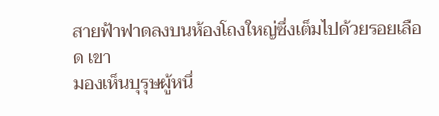สายฟ้าฟาดลงบนห้องโถงใหญ่ซึ่งเต็มไปด้วยรอยเลือด เขา
มองเห็นบุรุษผู้หนึ่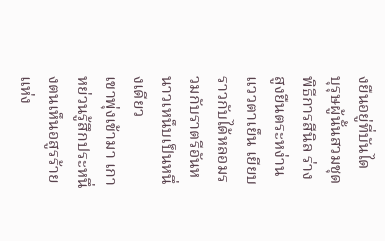งยืนอยู่ที่บันได
บุรุษผู้นั้นสวมชุดพิธีการสีนิล ร่างสูงยืนตระหง่าน แววตาเย็น เยียบราวกับได้หลอมรวมกับราตรีอันหนาวเหน็บเป็นหนึ่งเดียว
เขาพุ่งเข้ามา เกาหย่วนรู้สึกประหนึ่งตนเห็นอสูรร้ายแห่ง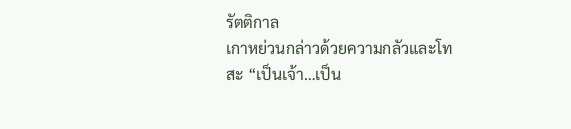รัตติกาล
เกาหย่วนกล่าวด้วยความกลัวและโทสะ “เป็นเจ้า…เป็น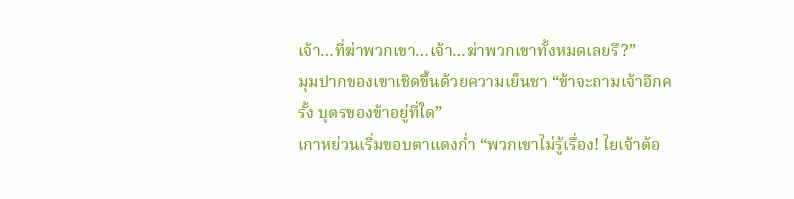เจ้า…ที่ฆ่าพวกเขา…เจ้า…ฆ่าพวกเขาทั้งหมดเลยรึ?”
มุมปากของเขาเชิดขึ้นด้วยความเย็นชา “ข้าจะถามเจ้าอีกครั้ง บุตรของข้าอยู่ที่ใด”
เกาหย่วนเริ่มขอบตาแดงกํ่า “พวกเขาไม่รู้เรื่อง! ไยเจ้าต้อ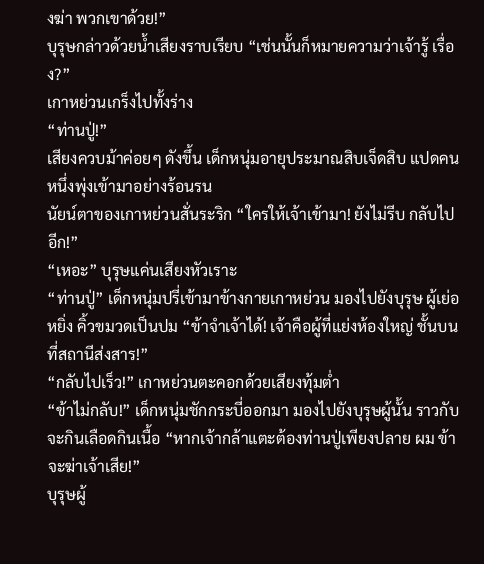งฆ่า พวกเขาด้วย!”
บุรุษกล่าวด้วยนํ้าเสียงราบเรียบ “เช่นนั้นก็หมายความว่าเจ้ารู้ เรื่อง?”
เกาหย่วนเกร็งไปทั้งร่าง
“ท่านปู่!”
เสียงควบม้าค่อยๆ ดังขึ้น เด็กหนุ่มอายุประมาณสิบเจ็ดสิบ แปดคนหนึ่งพุ่งเข้ามาอย่างร้อนรน
นัยน์ตาของเกาหย่วนสั่นระริก “ใครให้เจ้าเข้ามา! ยังไม่รีบ กลับไปอีก!”
“เหอะ” บุรุษแค่นเสียงหัวเราะ
“ท่านปู่” เด็กหนุ่มปรี่เข้ามาข้างกายเกาหย่วน มองไปยังบุรุษ ผู้เย่อหยิ่ง คิ้วขมวดเป็นปม “ข้าจำเจ้าได้! เจ้าคือผู้ที่แย่งห้องใหญ่ ชั้นบนที่สถานีส่งสาร!”
“กลับไปเร็ว!” เกาหย่วนตะคอกด้วยเสียงทุ้มตํ่า
“ข้าไม่กลับ!” เด็กหนุ่มชักกระบี่ออกมา มองไปยังบุรุษผู้นั้น ราวกับจะกินเลือดกินเนื้อ “หากเจ้ากล้าแตะต้องท่านปู่เพียงปลาย ผม ข้าจะฆ่าเจ้าเสีย!”
บุรุษผู้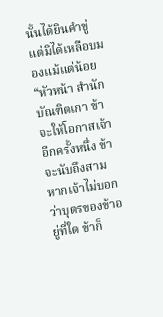นั้นได้ยินคำขู่ แต่มิได้เหลือบมองแม้แต่น้อย “หัวหน้า สำนักบัณฑิตเกา ข้าจะให้โอกาสเจ้าอีกครั้งหนึ่ง ข้าจะนับถึงสาม หากเจ้าไม่บอกว่าบุตรของข้าอยู่ที่ใด ข้าก็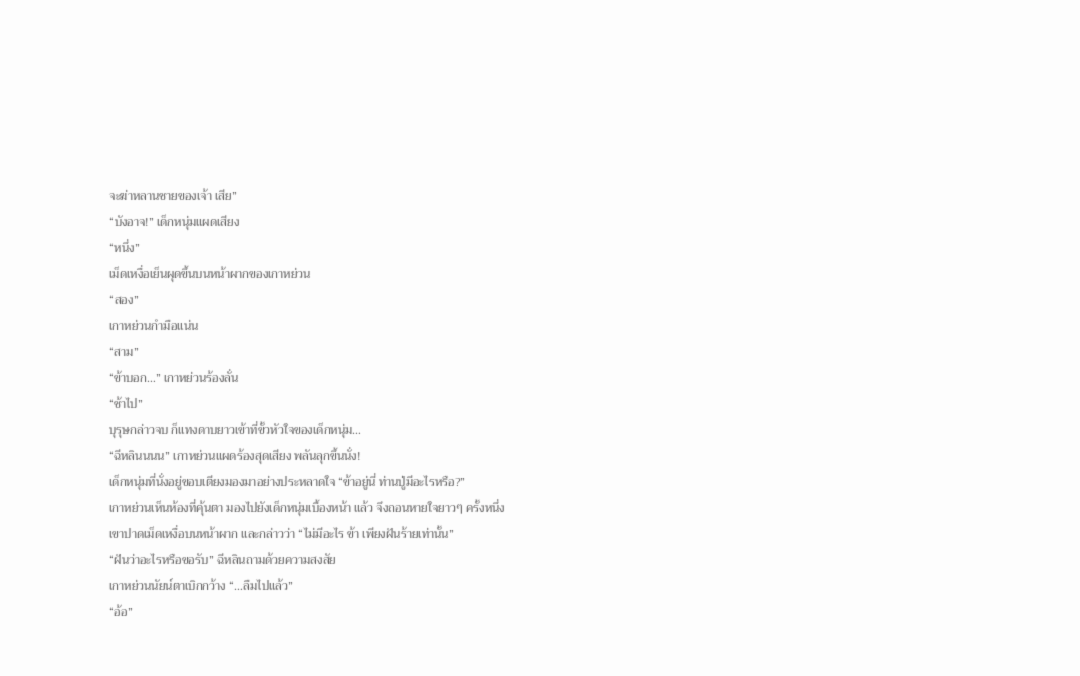จะฆ่าหลานชายของเจ้า เสีย”
“บังอาจ!” เด็กหนุ่มแผดเสียง
“หนึ่ง”
เม็ดเหงื่อเย็นผุดขึ้นบนหน้าผากของเกาหย่วน
“สอง”
เกาหย่วนกำมือแน่น
“สาม”
“ข้าบอก…” เกาหย่วนร้องลั่น
“ช้าไป”
บุรุษกล่าวจบ ก็แทงดาบยาวเข้าที่ขั้วหัวใจของเด็กหนุ่ม…
“ฉีหลินนนน” เกาหย่วนแผดร้องสุดเสียง พลันลุกขึ้นนั่ง!
เด็กหนุ่มที่นั่งอยู่ขอบเตียงมองมาอย่างประหลาดใจ “ข้าอยู่นี่ ท่านปู่มีอะไรหรือ?”
เกาหย่วนเห็นห้องที่คุ้นตา มองไปยังเด็กหนุ่มเบื้องหน้า แล้ว จึงถอนหายใจยาวๆ ครั้งหนึ่ง
เขาปาดเม็ดเหงื่อบนหน้าผาก และกล่าวว่า “ไม่มีอะไร ข้า เพียงฝันร้ายเท่านั้น”
“ฝันว่าอะไรหรือขอรับ” ฉีหลินถามด้วยความสงสัย
เกาหย่วนนัยน์ตาเบิกกว้าง “…ลืมไปแล้ว”
“อ้อ”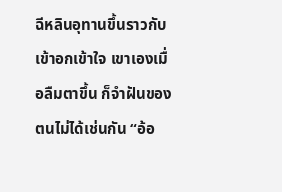ฉีหลินอุทานขึ้นราวกับเข้าอกเข้าใจ เขาเองเมื่อลืมตาขึ้น ก็จำฝันของตนไม่ได้เช่นกัน “อ้อ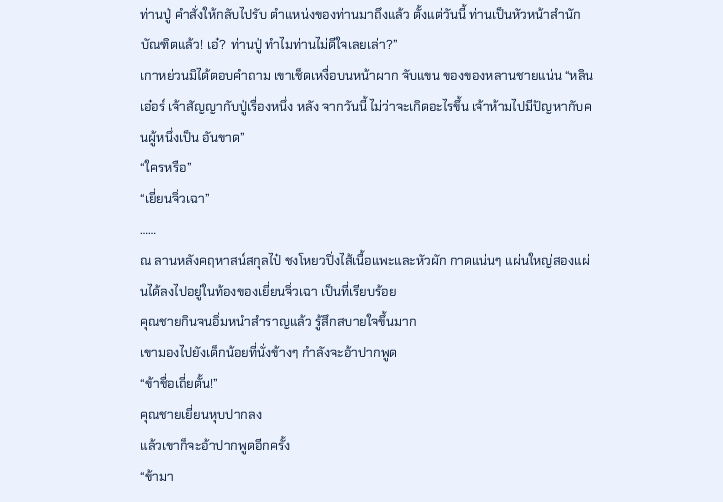ท่านปู่ คำสั่งให้กลับไปรับ ตำแหน่งของท่านมาถึงแล้ว ตั้งแต่วันนี้ ท่านเป็นหัวหน้าสำนัก บัณฑิตแล้ว! เอ๋? ท่านปู่ ทำไมท่านไม่ดีใจเลยเล่า?”
เกาหย่วนมิได้ตอบคำถาม เขาเช็ดเหงื่อบนหน้าผาก จับแขน ของของหลานชายแน่น “หลินเอ๋อร์ เจ้าสัญญากับปู่เรื่องหนึ่ง หลัง จากวันนี้ ไม่ว่าจะเกิดอะไรขึ้น เจ้าห้ามไปมีปัญหากับคนผู้หนึ่งเป็น อันขาด”
“ใครหรือ”
“เยี่ยนจิ่วเฉา”
……
ณ ลานหลังคฤหาสน์สกุลไป๋ ชงโหยวปิ่งไส้เนื้อแพะและหัวผัก กาดแน่นๆ แผ่นใหญ่สองแผ่นได้ลงไปอยู่ในท้องของเยี่ยนจิ่วเฉา เป็นที่เรียบร้อย
คุณชายกินจนอิ่มหนำสำราญแล้ว รู้สึกสบายใจขึ้นมาก
เขามองไปยังเด็กน้อยที่นั่งข้างๆ กำลังจะอ้าปากพูด
“ข้าชื่อเถี่ยตั้น!”
คุณชายเยี่ยนหุบปากลง
แล้วเขาก็จะอ้าปากพูดอีกครั้ง
“ข้ามา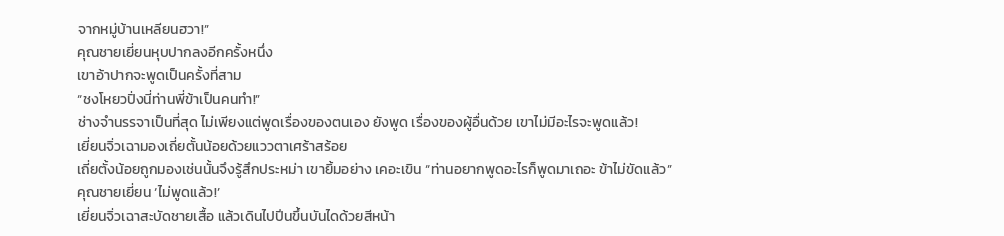จากหมู่บ้านเหลียนฮวา!”
คุณชายเยี่ยนหุบปากลงอีกครั้งหนึ่ง
เขาอ้าปากจะพูดเป็นครั้งที่สาม
“ชงโหยวปิ่งนี่ท่านพี่ข้าเป็นคนทำ!”
ช่างจำนรรจาเป็นที่สุด ไม่เพียงแต่พูดเรื่องของตนเอง ยังพูด เรื่องของผู้อื่นด้วย เขาไม่มีอะไรจะพูดแล้ว!
เยี่ยนจิ่วเฉามองเถี่ยตั้นน้อยด้วยแววตาเศร้าสร้อย
เถี่ยตั้งน้อยถูกมองเช่นนั้นจึงรู้สึกประหม่า เขายิ้มอย่าง เคอะเขิน “ท่านอยากพูดอะไรก็พูดมาเถอะ ข้าไม่ขัดแล้ว”
คุณชายเยี่ยน ‘ไม่พูดแล้ว!’
เยี่ยนจิ่วเฉาสะบัดชายเสื้อ แล้วเดินไปปีนขึ้นบันไดด้วยสีหน้า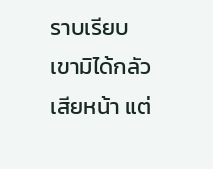ราบเรียบ
เขามิได้กลัวเสียหน้า แต่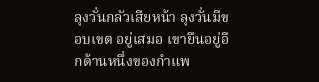ลุงวั่นกลัวเสียหน้า ลุงวั่นมีขอบเขต อยู่เสมอ เขายืนอยู่อีกด้านหนึ่งของกำแพ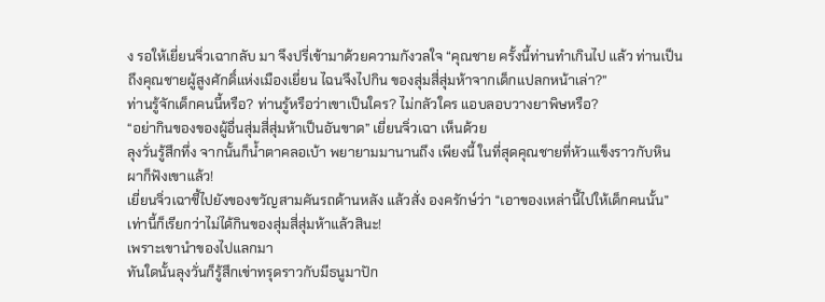ง รอให้เยี่ยนจิ่วเฉากลับ มา จึงปรี่เข้ามาด้วยความกังวลใจ “คุณชาย ครั้งนี้ท่านทำเกินไป แล้ว ท่านเป็นถึงคุณชายผู้สูงศักดิ์แห่งเมืองเยี่ยน ไฉนจึงไปกิน ของสุ่มสี่สุ่มห้าจากเด็กแปลกหน้าเล่า?”
ท่านรู้จักเด็กคนนี้หรือ? ท่านรู้หรือว่าเขาเป็นใคร? ไม่กลัวใคร แอบลอบวางยาพิษหรือ?
“อย่ากินของของผู้อื่นสุ่มสี่สุ่มห้าเป็นอันขาด” เยี่ยนจิ่วเฉา เห็นด้วย
ลุงวั่นรู้สึกทึ่ง จากนั้นก็นํ้าตาคลอเบ้า พยายามมานานถึง เพียงนี้ ในที่สุดคุณชายที่หัวเแข็งราวกับหินผาก็ฟังเขาแล้ว!
เยี่ยนจิ่วเฉาชี้ไปยังของขวัญสามคันรถด้านหลัง แล้วสั่ง องครักษ์ว่า “เอาของเหล่านี้ไปให้เด็กคนนั้น”
เท่านี้ก็เรียกว่าไม่ได้กินของสุ่มสี่สุ่มห้าแล้วสินะ!
เพราะเขานำของไปแลกมา
ทันใดนั้นลุงวั่นก็รู้สึกเข่าทรุดราวกับมีธนูมาปัก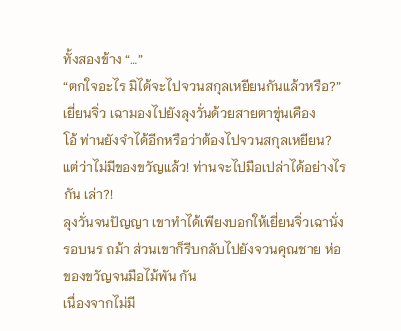ทั้งสองข้าง “…”
“ตกใจอะไร มิได้จะไปจวนสกุลเหยียนกันแล้วหรือ?” เยี่ยนจิ่ว เฉามองไปยังลุงวั่นด้วยสายตาขุ่นเคือง
โอ้ ท่านยังจำได้อีกหรือว่าต้องไปจวนสกุลเหยียน?
แต่ว่าไม่มีของขวัญแล้ว! ท่านจะไปมือเปล่าได้อย่างไรกัน เล่า?!
ลุงวั่นจนปัญญา เขาทำได้เพียงบอกให้เยี่ยนจิ่วเฉานั่งรอบนร ถม้า ส่วนเขาก็รีบกลับไปยังจวนคุณชาย ห่อของขวัญจนมือไม้พัน กัน
เนื่องจากไม่มี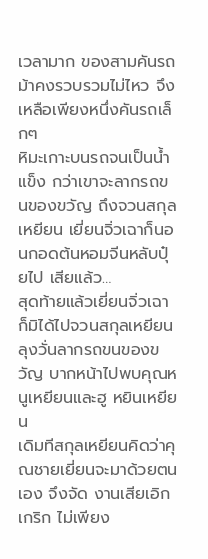เวลามาก ของสามคันรถม้าคงรวบรวมไม่ไหว จึงเหลือเพียงหนึ่งคันรถเล็กๆ
หิมะเกาะบนรถจนเป็นนํ้าแข็ง กว่าเขาจะลากรถขนของขวัญ ถึงจวนสกุลเหยียน เยี่ยนจิ่วเฉาก็นอนกอดต้นหอมจีนหลับปุ๋ยไป เสียแล้ว…
สุดท้ายแล้วเยี่ยนจิ่วเฉาก็มิได้ไปจวนสกุลเหยียน
ลุงวั่นลากรถขนของขวัญ บากหน้าไปพบคุณหนูเหยียนและฮู หยินเหยียน
เดิมทีสกุลเหยียนคิดว่าคุณชายเยี่ยนจะมาด้วยตนเอง จึงจัด งานเสียเอิกเกริก ไม่เพียง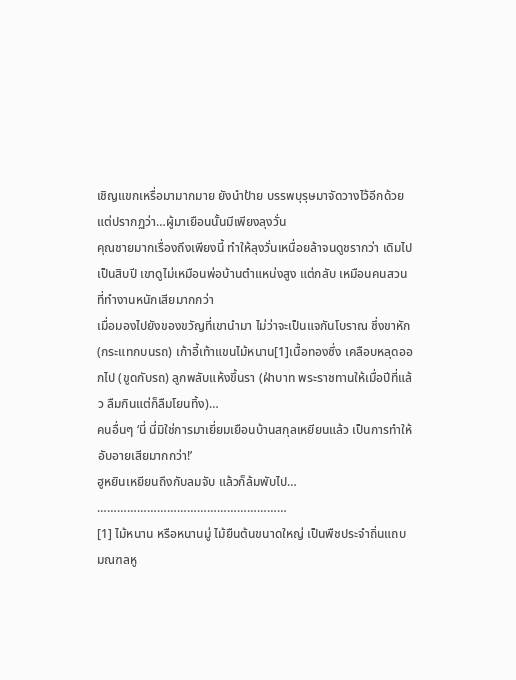เชิญแขกเหรื่อมามากมาย ยังนำป้าย บรรพบุรุษมาจัดวางไว้อีกด้วย
แต่ปรากฏว่า…ผู้มาเยือนนั้นมีเพียงลุงวั่น
คุณชายมากเรื่องถึงเพียงนี้ ทำให้ลุงวั่นเหนื่อยล้าจนดูชรากว่า เดิมไปเป็นสิบปี เขาดูไม่เหมือนพ่อบ้านตำแหน่งสูง แต่กลับ เหมือนคนสวนที่ทำงานหนักเสียมากกว่า
เมื่อมองไปยังของขวัญที่เขานำมา ไม่ว่าจะเป็นแจกันโบราณ ซึ่งขาหัก (กระแทกบนรถ) เก้าอี้เท้าแขนไม้หนาน[1]เนื้อทองซึ่ง เคลือบหลุดออกไป (ขูดกับรถ) ลูกพลับแห้งขึ้นรา (ฝ่าบาท พระราชทานให้เมื่อปีที่แล้ว ลืมกินแต่ก็ลืมโยนทิ้ง)…
คนอื่นๆ ‘นี่ นี่มิใช่การมาเยี่ยมเยือนบ้านสกุลเหยียนแล้ว เป็นการทำให้อับอายเสียมากกว่า!’
ฮูหยินเหยียนถึงกับลมจับ แล้วก็ล้มพับไป…
…………………………………………………
[1] ไม้หนาน หรือหนานมู่ ไม้ยืนต้นขนาดใหญ่ เป็นพืชประจำถิ่นแถบ
มณฑลหู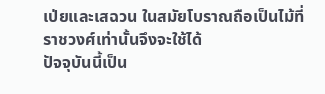เป่ยและเสฉวน ในสมัยโบราณถือเป็นไม้ที่ราชวงศ์เท่านั้นจึงจะใช้ได้
ปัจจุบันนี้เป็น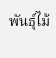พันธุ์ไม้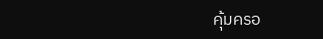คุ้มครอ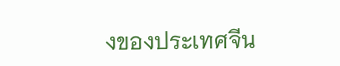งของประเทศจีน